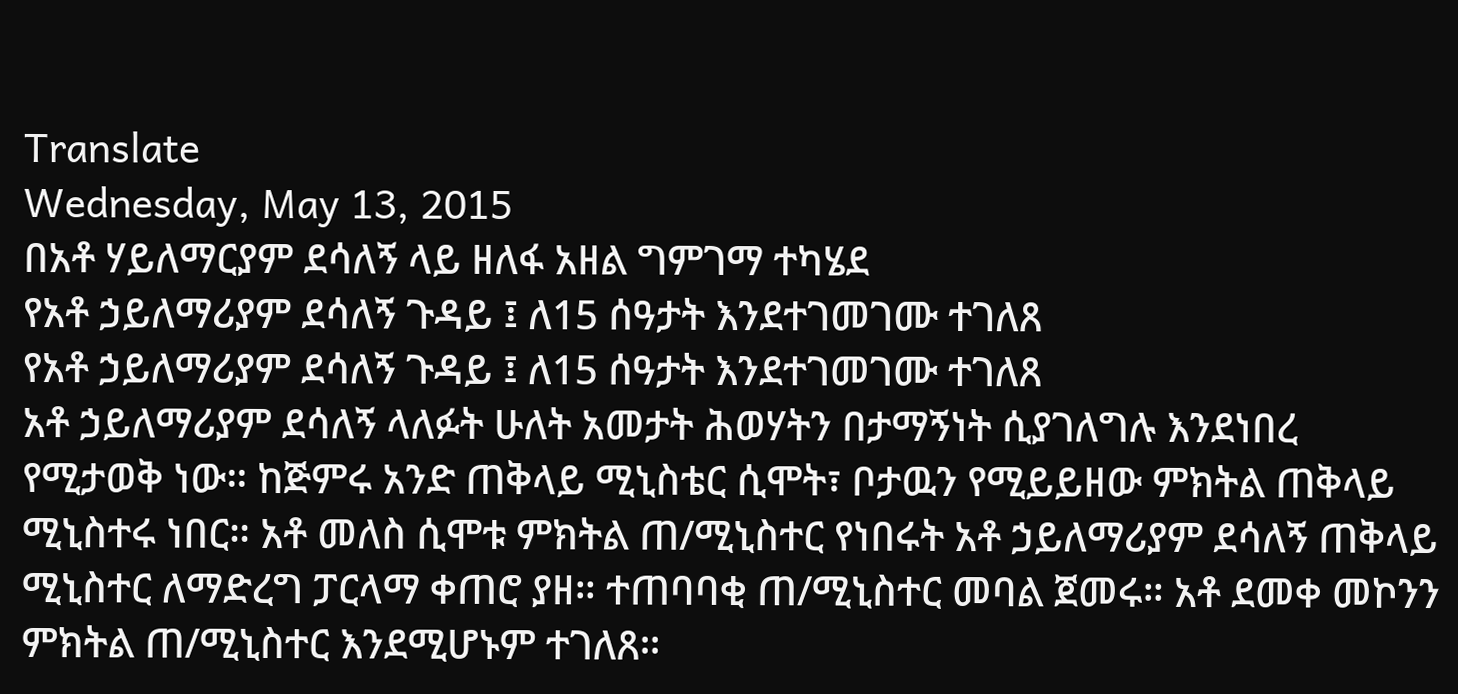Translate
Wednesday, May 13, 2015
በአቶ ሃይለማርያም ደሳለኝ ላይ ዘለፋ አዘል ግምገማ ተካሄደ
የአቶ ኃይለማሪያም ደሳለኝ ጉዳይ ፤ ለ15 ሰዓታት እንደተገመገሙ ተገለጸ
የአቶ ኃይለማሪያም ደሳለኝ ጉዳይ ፤ ለ15 ሰዓታት እንደተገመገሙ ተገለጸ
አቶ ኃይለማሪያም ደሳለኝ ላለፉት ሁለት አመታት ሕወሃትን በታማኝነት ሲያገለግሉ እንደነበረ የሚታወቅ ነው። ከጅምሩ አንድ ጠቅላይ ሚኒስቴር ሲሞት፣ ቦታዉን የሚይይዘው ምክትል ጠቅላይ ሚኒስተሩ ነበር። አቶ መለስ ሲሞቱ ምክትል ጠ/ሚኒስተር የነበሩት አቶ ኃይለማሪያም ደሳለኝ ጠቅላይ ሚኒስተር ለማድረግ ፓርላማ ቀጠሮ ያዘ። ተጠባባቂ ጠ/ሚኒስተር መባል ጀመሩ። አቶ ደመቀ መኮንን ምክትል ጠ/ሚኒስተር እንደሚሆኑም ተገለጸ።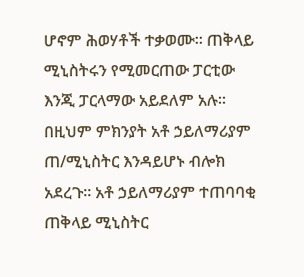ሆኖም ሕወሃቶች ተቃወሙ። ጠቅላይ ሚኒስትሩን የሚመርጠው ፓርቲው እንጂ ፓርላማው አይደለም አሉ። በዚህም ምክንያት አቶ ኃይለማሪያም ጠ/ሚኒስትር እንዳይሆኑ ብሎክ አደረጉ። አቶ ኃይለማሪያም ተጠባባቂ ጠቅላይ ሚኒስትር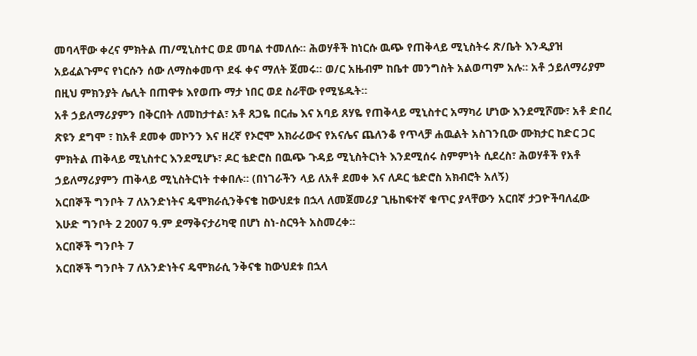መባላቸው ቀረና ምክትል ጠ/ሚኒስተር ወደ መባል ተመለሱ። ሕወሃቶች ከነርሱ ዉጭ የጠቅላይ ሚኒስትሩ ጽ/ቤት እንዲያዝ አይፈልጉምና የነርሱን ሰው ለማስቀመጥ ደፋ ቀና ማለት ጀመሩ። ወ/ር አዜብም ከቤተ መንግስት አልወጣም አሉ። አቶ ኃይለማሪያም በዚህ ምክንያት ሌሊት በጠዋቱ እየወጡ ማታ ነበር ወደ ስራቸው የሚሄዱት።
አቶ ኃይለማሪያምን በቅርበት ለመከታተል፣ አቶ ጸጋዬ በርሔ እና አባይ ጸሃዬ የጠቅላይ ሚኒስተር አማካሪ ሆነው እንደሚሾሙ፣ አቶ ድበረ ጽዩን ደግሞ ፣ ከአቶ ደመቀ መኮንን እና ዘረኛ የኦሮሞ አክራሪውና የአናሌና ጨለንቆ የጥላቻ ሐዉልት አስገንቢው ሙክታር ከድር ጋር ምክትል ጠቅላይ ሚኒስተር እንደሚሆኑ፣ ዶር ቴድሮስ በዉጭ ጉዳይ ሚኒስትርነት እንደሚሰሩ ስምምነት ሲደረስ፣ ሕወሃቶች የአቶ ኃይለማሪያምን ጠቅላይ ሚኒስትርነት ተቀበሉ። (በነገራችን ላይ ለአቶ ደመቀ እና ለዶር ቴድሮስ አክብሮት አለኝ)
አርበኞች ግንቦት 7 ለአንድነትና ዴሞክራሲንቅናቄ ከውህደቱ በኋላ ለመጀመሪያ ጊዜከፍተኛ ቁጥር ያላቸውን አርበኛ ታጋዮችባለፈው እሁድ ግንቦት 2 2007 ዓ.ም ደማቅናታሪካዊ በሆነ ስነ-ስርዓት አስመረቀ፡፡
አርበኞች ግንቦት 7
አርበኞች ግንቦት 7 ለአንድነትና ዴሞክራሲ ንቅናቄ ከውህደቱ በኋላ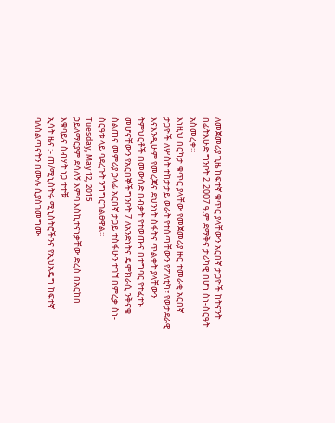ለመጀመሪያ ጊዜ ከፍተኛ ቁጥር ያላቸውን አርበኛ ታጋዮች ከትናንት በፊትእሁድ ግንቦት 2 2007 ዓ.ም ደማቅና ታሪካዊ በሆነ ስነ-ስርዓት አስመረቀ፡፡
እነዚህ በርካታ ቁጥር ያላቸው የመጀመሪያ ዙር ተመራቂ አርበኛ ታጋዮች ለሦስት ተከታታይ ወራት የተሰጣቸውን የፖለቲካ፣ የወታደራዊ እናእንዲሁም የመረጃና ደህንነት ስፋትና ጥልቀት ያላቸውን ትምህርቶች በመውሰድ በብቃት የተወጡና በተግባር የተፈተኑ መሆናቸውን የአርበኞችግንቦት 7 ለአንድነትና ዴሞክራሲ ንቅናቄ ስልጠና መምሪያ ኃላፊ አርበኛ ታጋይ ተስፋሁን ተገኘ በምረቃ ስነ-ስርዓቱ ላይ ባደረጉት ንግግርገልፀዋል፡፡
Tuesday, May 12, 2015
ኃይለማርያም ደሳለኝ እምባ እስኪተናነቃቸው ድረስ በአርከበ እቁባይና ስብሃት ነጋ ተተቹ
ኢሳት ዜና :- ጠ/ሚኒስትሩ ሚኒስትሮችንና የኢህአዴግ ከፍተኛ ባለስልጣናትን በሙሉ ሲያስገመግሙ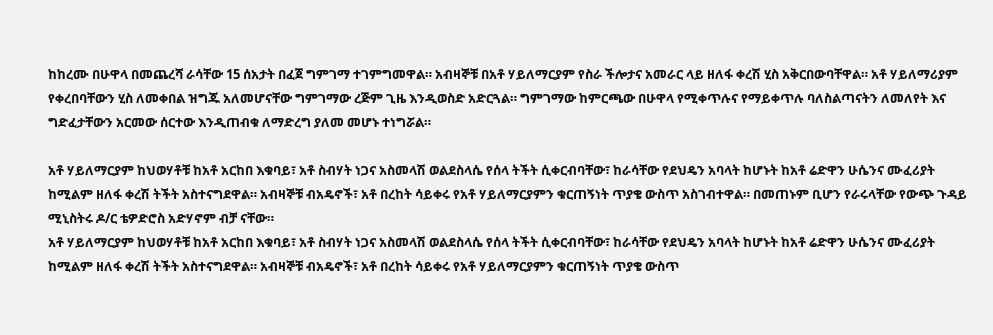ከከረሙ በሁዋላ በመጨረሻ ራሳቸው 15 ሰአታት በፈጀ ግምገማ ተገምግመዋል። አብዛኞቹ በአቶ ሃይለማርያም የስራ ችሎታና አመራር ላይ ዘለፋ ቀረሽ ሂስ አቅርበውባቸዋል። አቶ ሃይለማሪያም የቀረበባቸውን ሂስ ለመቀበል ዝግጁ አለመሆናቸው ግምገማው ረጅም ጊዜ እንዲወስድ አድርጓል። ግምገማው ከምርጫው በሁዋላ የሚቀጥሉና የማይቀጥሉ ባለስልጣናትን ለመለየት እና ግድፈታቸውን አርመው ሰርተው እንዲጠብቁ ለማድረግ ያለመ መሆኑ ተነግሯል።

አቶ ሃይለማርያም ከህወሃቶቹ ከአቶ አርከበ እቁባይ፣ አቶ ስብሃት ነጋና አስመላሽ ወልደስላሴ የሰላ ትችት ሲቀርብባቸው፣ ከራሳቸው የደህዴን አባላት ከሆኑት ከአቶ ሬድዋን ሁሴንና ሙፈሪያት ከሚልም ዘለፋ ቀረሽ ትችት አስተናግደዋል። አብዛኞቹ ብአዴኖች፣ አቶ በረከት ሳይቀሩ የአቶ ሃይለማርያምን ቁርጠኝነት ጥያቄ ውስጥ አስገብተዋል። በመጠኑም ቢሆን የራሩላቸው የውጭ ጉዳይ ሚኒስትሩ ዶ/ር ቴዎድሮስ አድሃኖም ብቻ ናቸው።
አቶ ሃይለማርያም ከህወሃቶቹ ከአቶ አርከበ እቁባይ፣ አቶ ስብሃት ነጋና አስመላሽ ወልደስላሴ የሰላ ትችት ሲቀርብባቸው፣ ከራሳቸው የደህዴን አባላት ከሆኑት ከአቶ ሬድዋን ሁሴንና ሙፈሪያት ከሚልም ዘለፋ ቀረሽ ትችት አስተናግደዋል። አብዛኞቹ ብአዴኖች፣ አቶ በረከት ሳይቀሩ የአቶ ሃይለማርያምን ቁርጠኝነት ጥያቄ ውስጥ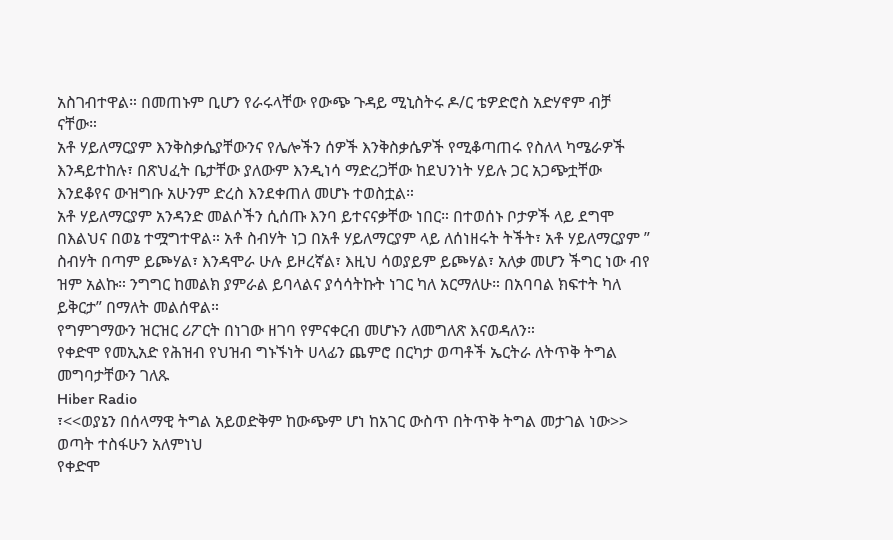አስገብተዋል። በመጠኑም ቢሆን የራሩላቸው የውጭ ጉዳይ ሚኒስትሩ ዶ/ር ቴዎድሮስ አድሃኖም ብቻ ናቸው።
አቶ ሃይለማርያም እንቅስቃሴያቸውንና የሌሎችን ሰዎች እንቅስቃሴዎች የሚቆጣጠሩ የስለላ ካሜራዎች እንዳይተከሉ፣ በጽህፈት ቤታቸው ያለውም እንዲነሳ ማድረጋቸው ከደህንነት ሃይሉ ጋር አጋጭቷቸው እንደቆየና ውዝግቡ አሁንም ድረስ እንደቀጠለ መሆኑ ተወስቷል።
አቶ ሃይለማርያም አንዳንድ መልሶችን ሲሰጡ እንባ ይተናናቃቸው ነበር። በተወሰኑ ቦታዎች ላይ ደግሞ በእልህና በወኔ ተሟግተዋል። አቶ ስብሃት ነጋ በአቶ ሃይለማርያም ላይ ለሰነዘሩት ትችት፣ አቶ ሃይለማርያም ” ስብሃት በጣም ይጮሃል፣ እንዳሞራ ሁሉ ይዞረኛል፣ እዚህ ሳወያይም ይጮሃል፣ አለቃ መሆን ችግር ነው ብየ ዝም አልኩ። ንግግር ከመልክ ያምራል ይባላልና ያሳሳትኩት ነገር ካለ አርማለሁ። በአባባል ክፍተት ካለ ይቅርታ” በማለት መልሰዋል።
የግምገማውን ዝርዝር ሪፖርት በነገው ዘገባ የምናቀርብ መሆኑን ለመግለጽ እናወዳለን።
የቀድሞ የመኢአድ የሕዝብ የህዝብ ግኑኙነት ሀላፊን ጨምሮ በርካታ ወጣቶች ኤርትራ ለትጥቅ ትግል መግባታቸውን ገለጹ
Hiber Radio
፣<<ወያኔን በሰላማዊ ትግል አይወድቅም ከውጭም ሆነ ከአገር ውስጥ በትጥቅ ትግል መታገል ነው>>
ወጣት ተስፋሁን አለምነህ
የቀድሞ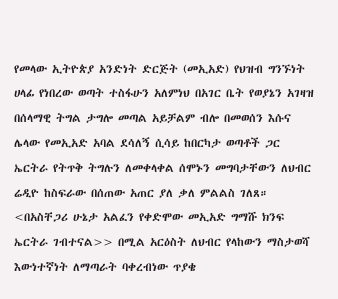የመላው ኢትዮጵያ አንድነት ድርጅት (መኢአድ) የህዝብ ግንኙነት ሀላፊ የነበረው ወጣት ተስፋሁን አለምነህ በአገር ቤት የወያኔን አገዛዝ በሰላማዊ ትግል ታግሎ መጣል አይቻልም ብሎ በመወሰን እሱና ሌላው የመኢአድ አባል ደሳለኝ ሲሳይ ከበርካታ ወጣቶች ጋር ኤርትራ የትጥቅ ትግሉን ለመቀላቀል ሰሞኑን መግባታቸውን ለህብር ሬዲዮ ከስፍራው በሰጠው አጠር ያለ ቃለ ምልልስ ገለጸ።
<በአስቸጋሪ ሁኔታ አልፈን የቀድሞው መኢአድ ግማሹ ክንፍ ኤርትራ ገብተናል>> በሚል አርዕስት ለህብር የላከውን ማስታወሻ እውነተኛነት ለማጣራት ባቀረብነው ጥያቄ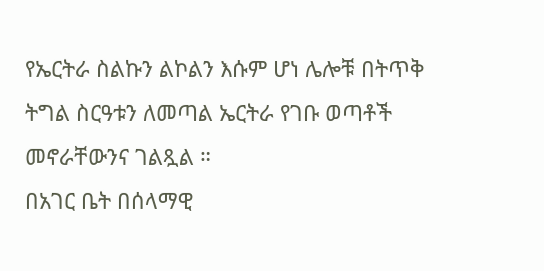የኤርትራ ስልኩን ልኮልን እሱም ሆነ ሌሎቹ በትጥቅ ትግል ስርዓቱን ለመጣል ኤርትራ የገቡ ወጣቶች መኖራቸውንና ገልጿል ።
በአገር ቤት በሰላማዊ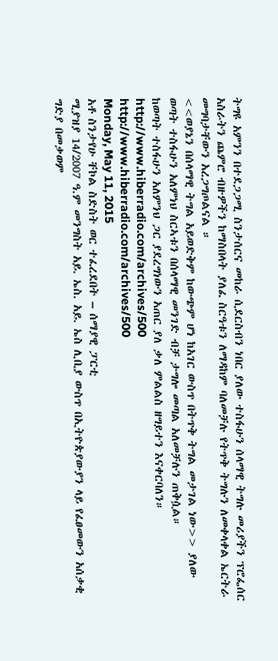ትግዩ አምንን በተደጋጋሚ ስንታሰርና መከራ ሲደርስብን ነበር ያለው ተስፋሁን ሰላማዊ ትግሉ መሪያችን ፕሮፌሰር አስራትን ጨምሮ ብዙዎችን ከማስበላት ያለፈ ስርዓቱን ለማዳከም ባለመቻሉ የትጥቅ ትግሉን ለመቀላቀል ኤርትራ መግባታቸውን አረጋግጦልናል ።
<<ወያኔን በሰላማዊ ትግል አይወድቅም ከውጭም ሆነ ከአገር ውስጥ በትጥቅ ትግል መታገል ነው>> ያለው ወጣት ተስፋሁን አለምነህ ስርኣቱን በሰላማዊ መንገድ ብቻ ታግሎ መጣል አለመቻሉን ጠቅሷል።
ከወጣት ተስፋሁን አለምንህ ጋር ያደረግነውን አጠር ያለ ቃለ ምልልስ ዘግይተን እናቀርባለን።
http://www.hiberradio.com/archives/500
http://www.hiberradio.com/archives/500
Monday, May 11, 2015
አቶ ስንታየሁ ቸኮል ስድስት ወር ተፈረደበት – ሰማያዊ ፓርቲ
ሚያዝያ 14/2007 ዓ.ም መንግስት አይ. ኤስ. አይ. ኤስ ሊቢያ ውስጥ በኢትዮጵያውያን ላይ የፈፀመውን አሰቃቂ ግድያ በመቃወም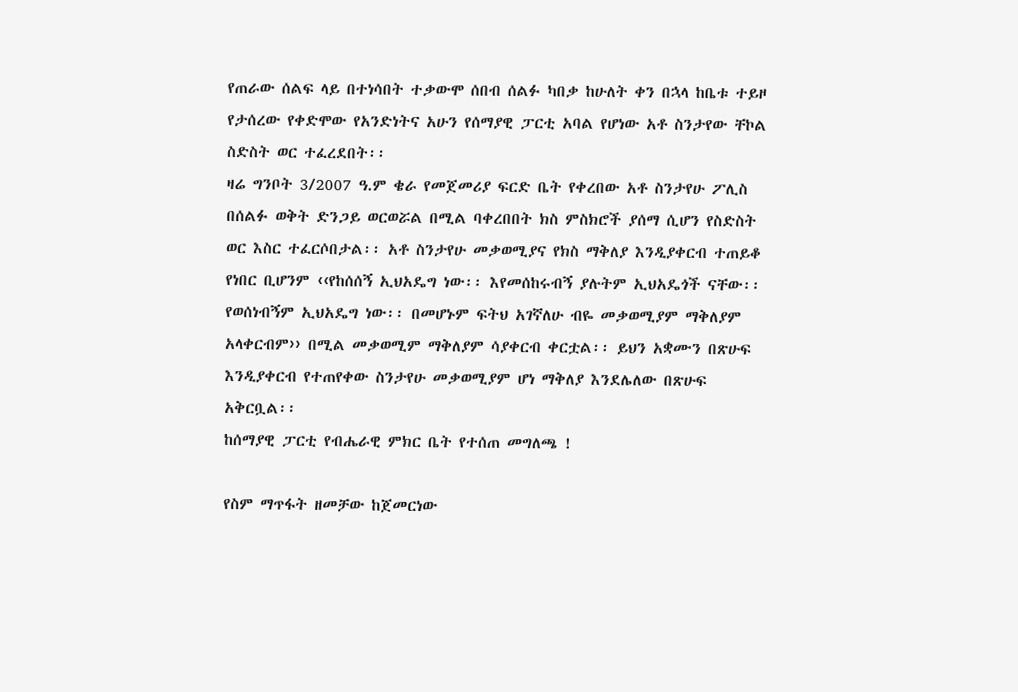የጠራው ሰልፍ ላይ በተነሳበት ተቃውሞ ሰበብ ሰልፉ ካበቃ ከሁለት ቀን በኋላ ከቤቱ ተይዞ የታሰረው የቀድሞው የአንድነትና አሁን የሰማያዊ ፓርቲ አባል የሆነው አቶ ስንታየው ቸኮል ስድስት ወር ተፈረደበት፡፡
ዛሬ ግንቦት 3/2007 ዓ.ም ቄራ የመጀመሪያ ፍርድ ቤት የቀረበው አቶ ስንታየሁ ፖሊስ በሰልፉ ወቅት ድንጋይ ወርወሯል በሚል ባቀረበበት ክስ ምስክሮች ያሰማ ሲሆን የስድስት ወር እስር ተፈርሶበታል፡፡ አቶ ስንታየሁ መቃወሚያና የክስ ማቅለያ እንዲያቀርብ ተጠይቆ የነበር ቢሆንም ‹‹የከሰሰኝ ኢህአዴግ ነው፡፡ እየመሰከሩብኝ ያሉትም ኢህአዴጎች ናቸው፡፡ የወሰነብኝም ኢህአዴግ ነው፡፡ በመሆኑም ፍትህ አገኛለሁ ብዬ መቃወሚያም ማቅለያም አላቀርብም›› በሚል መቃወሚም ማቅለያም ሳያቀርብ ቀርቷል፡፡ ይህን አቋሙን በጽሁፍ እንዲያቀርብ የተጠየቀው ስንታየሁ መቃወሚያም ሆነ ማቅለያ እንደሌለው በጽሁፍ አቅርቧል፡፡
ከሰማያዊ ፓርቲ የብሔራዊ ምክር ቤት የተሰጠ መግለጫ !

የስም ማጥፋት ዘመቻው ከጀመርነው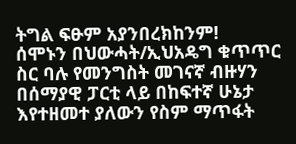ትግል ፍፁም አያንበረክከንም!
ሰሞኑን በህውሓት/ኢህአዴግ ቁጥጥር ስር ባሉ የመንግስት መገናኛ ብዙሃን በሰማያዊ ፓርቲ ላይ በከፍተኛ ሁኔታ እየተዘመተ ያለውን የስም ማጥፋት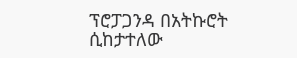ፕሮፓጋንዳ በአትኩሮት ሲከታተለው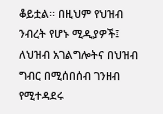ቆይቷል፡፡ በዚህም የህዝብ ንብረት የሆኑ ሚዲያዎች፤ ለህዝብ አገልግሎትና በህዝብ ግብር በሚሰበሰብ ገንዘብ የሚተዳደሩ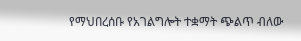የማህበረሰቡ የአገልግሎት ተቋማት ጭልጥ ብለው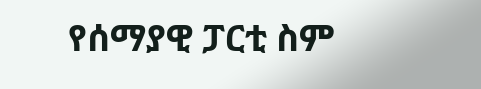የሰማያዊ ፓርቲ ስም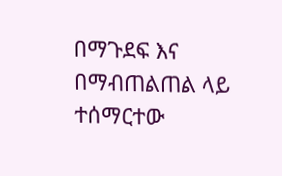በማጉደፍ እና በማብጠልጠል ላይ ተሰማርተው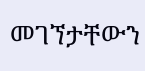መገኘታቸውን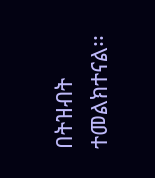በትዝብት ተመልክተናል፡፡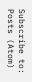Subscribe to:
Posts (Atom)